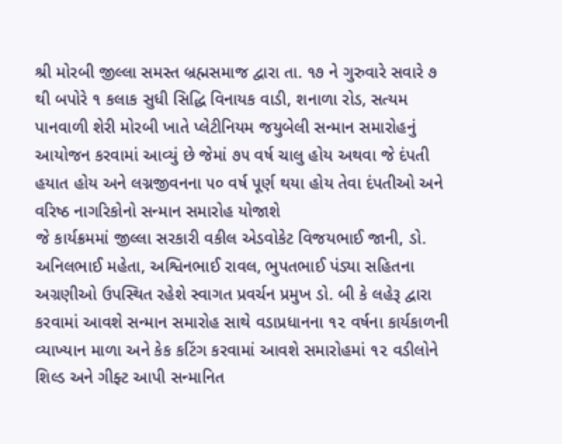શ્રી મોરબી જીલ્લા સમસ્ત બ્રહ્મસમાજ દ્વારા તા. ૧૭ ને ગુરુવારે સવારે ૭ થી બપોરે ૧ કલાક સુધી સિદ્ધિ વિનાયક વાડી, શનાળા રોડ, સત્યમ પાનવાળી શેરી મોરબી ખાતે પ્લેટીનિયમ જયુબેલી સન્માન સમારોહનું આયોજન કરવામાં આવ્યું છે જેમાં ૭૫ વર્ષ ચાલુ હોય અથવા જે દંપતી હયાત હોય અને લગ્નજીવનના ૫૦ વર્ષ પૂર્ણ થયા હોય તેવા દંપતીઓ અને વરિષ્ઠ નાગરિકોનો સન્માન સમારોહ યોજાશે
જે કાર્યક્રમમાં જીલ્લા સરકારી વકીલ એડવોકેટ વિજયભાઈ જાની, ડો. અનિલભાઈ મહેતા, અશ્વિનભાઈ રાવલ, ભુપતભાઈ પંડ્યા સહિતના અગ્રણીઓ ઉપસ્થિત રહેશે સ્વાગત પ્રવર્ચન પ્રમુખ ડો. બી કે લહેરૂ દ્વારા કરવામાં આવશે સન્માન સમારોહ સાથે વડાપ્રધાનના ૧૨ વર્ષના કાર્યકાળની વ્યાખ્યાન માળા અને કેક કટિંગ કરવામાં આવશે સમારોહમાં ૧૨ વડીલોને શિલ્ડ અને ગીફ્ટ આપી સન્માનિત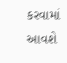કરવામાં આવશે